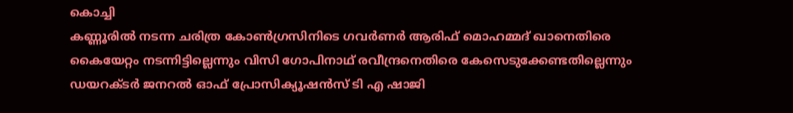കൊച്ചി
കണ്ണൂരിൽ നടന്ന ചരിത്ര കോൺഗ്രസിനിടെ ഗവർണർ ആരിഫ് മൊഹമ്മദ് ഖാനെതിരെ കൈയേറ്റം നടന്നിട്ടില്ലെന്നും വിസി ഗോപിനാഥ് രവീന്ദ്രനെതിരെ കേസെടുക്കേണ്ടതില്ലെന്നും ഡയറക്ടർ ജനറൽ ഓഫ് പ്രോസിക്യൂഷൻസ് ടി എ ഷാജി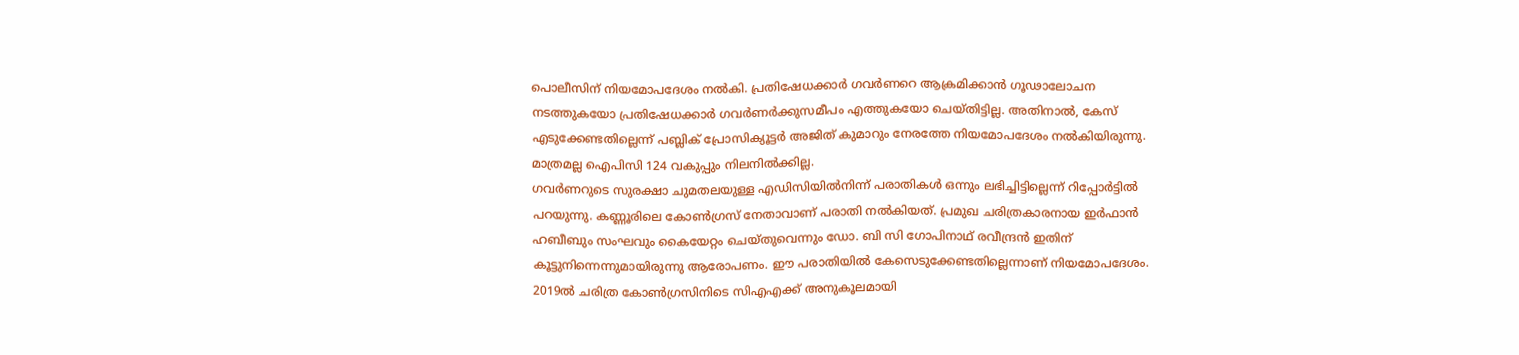പൊലീസിന് നിയമോപദേശം നൽകി. പ്രതിഷേധക്കാർ ഗവർണറെ ആക്രമിക്കാൻ ഗൂഢാലോചന നടത്തുകയോ പ്രതിഷേധക്കാർ ഗവർണർക്കുസമീപം എത്തുകയോ ചെയ്തിട്ടില്ല. അതിനാൽ, കേസ് എടുക്കേണ്ടതില്ലെന്ന് പബ്ലിക് പ്രോസിക്യൂട്ടർ അജിത് കുമാറും നേരത്തേ നിയമോപദേശം നൽകിയിരുന്നു. മാത്രമല്ല ഐപിസി 124 വകുപ്പും നിലനിൽക്കില്ല.
ഗവർണറുടെ സുരക്ഷാ ചുമതലയുള്ള എഡിസിയിൽനിന്ന് പരാതികൾ ഒന്നും ലഭിച്ചിട്ടില്ലെന്ന് റിപ്പോർട്ടിൽ പറയുന്നു. കണ്ണൂരിലെ കോൺഗ്രസ് നേതാവാണ് പരാതി നൽകിയത്. പ്രമുഖ ചരിത്രകാരനായ ഇർഫാൻ ഹബീബും സംഘവും കൈയേറ്റം ചെയ്തുവെന്നും ഡോ. ബി സി ഗോപിനാഥ് രവീന്ദ്രൻ ഇതിന് കൂട്ടുനിന്നെന്നുമായിരുന്നു ആരോപണം. ഈ പരാതിയിൽ കേസെടുക്കേണ്ടതില്ലെന്നാണ് നിയമോപദേശം.
2019ൽ ചരിത്ര കോൺഗ്രസിനിടെ സിഎഎക്ക് അനുകൂലമായി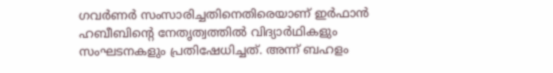ഗവർണർ സംസാരിച്ചതിനെതിരെയാണ് ഇർഫാൻ ഹബീബിന്റെ നേതൃത്വത്തിൽ വിദ്യാർഥികളും സംഘടനകളും പ്രതിഷേധിച്ചത്. അന്ന് ബഹളം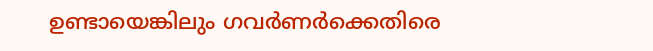ഉണ്ടായെങ്കിലും ഗവർണർക്കെതിരെ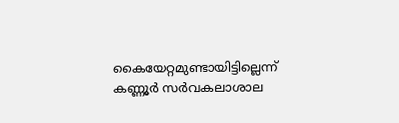കൈയേറ്റമുണ്ടായിട്ടില്ലെന്ന് കണ്ണൂർ സർവകലാശാല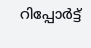റിപ്പോർട്ട്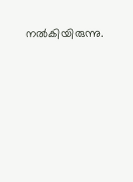നൽകിയിരുന്നു.